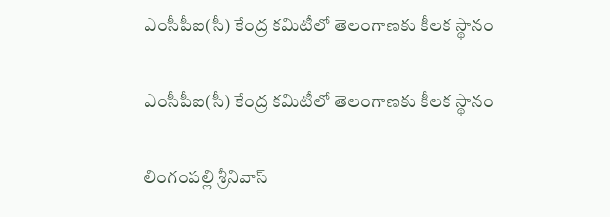ఎంసీపీఐ(సీ) కేంద్ర కమిటీలో తెలంగాణకు కీలక స్థానం

ఎంసీపీఐ(సీ) కేంద్ర కమిటీలో తెలంగాణకు కీలక స్థానం

లింగంపల్లి శ్రీనివాస్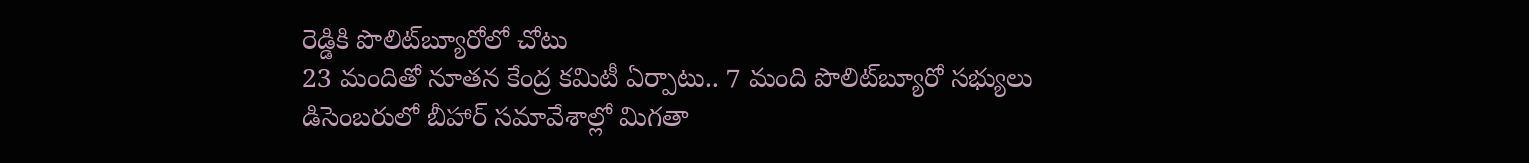రెడ్డికి పొలిట్‌బ్యూరోలో చోటు
23 మందితో నూతన కేంద్ర కమిటీ ఏర్పాటు.. 7 మంది పొలిట్‌బ్యూరో సభ్యులు
డిసెంబరులో బీహార్ సమావేశాల్లో మిగతా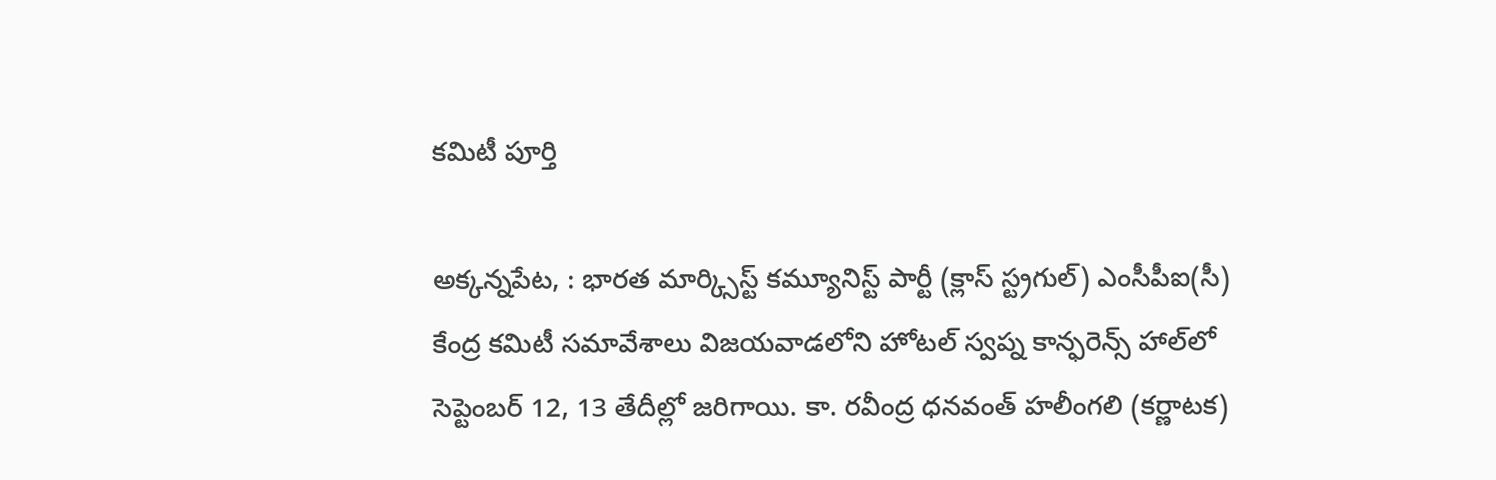కమిటీ పూర్తి

అక్కన్నపేట, : భారత మార్క్సిస్ట్ కమ్యూనిస్ట్ పార్టీ (క్లాస్ స్ట్రగుల్) ఎంసీపీఐ(సీ) కేంద్ర కమిటీ సమావేశాలు విజయవాడలోని హోటల్ స్వప్న కాన్ఫరెన్స్ హాల్‌లో సెప్టెంబర్ 12, 13 తేదీల్లో జరిగాయి. కా. రవీంద్ర ధనవంత్ హలీంగలి (కర్ణాటక)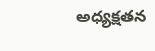అధ్యక్షతన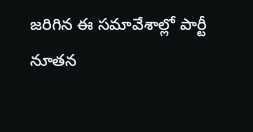జరిగిన ఈ సమావేశాల్లో పార్టీ నూతన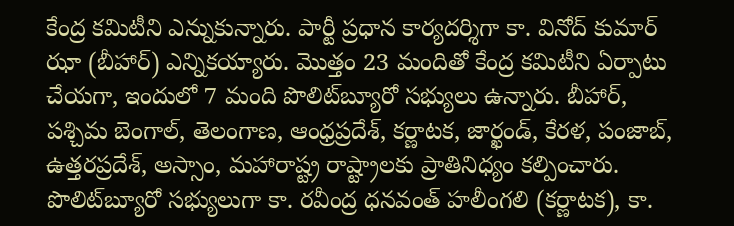కేంద్ర కమిటీని ఎన్నుకున్నారు. పార్టీ ప్రధాన కార్యదర్శిగా కా. వినోద్ కుమార్ ఝా (బీహార్) ఎన్నికయ్యారు. మొత్తం 23 మందితో కేంద్ర కమిటీని ఏర్పాటు చేయగా, ఇందులో 7 మంది పొలిట్‌బ్యూరో సభ్యులు ఉన్నారు. బీహార్, పశ్చిమ బెంగాల్, తెలంగాణ, ఆంధ్రప్రదేశ్, కర్ణాటక, జార్ఖండ్, కేరళ, పంజాబ్, ఉత్తరప్రదేశ్, అస్సాం, మహారాష్ట్ర రాష్ట్రాలకు ప్రాతినిధ్యం కల్పించారు. పొలిట్‌బ్యూరో సభ్యులుగా కా. రవీంద్ర ధనవంత్ హలీంగలి (కర్ణాటక), కా.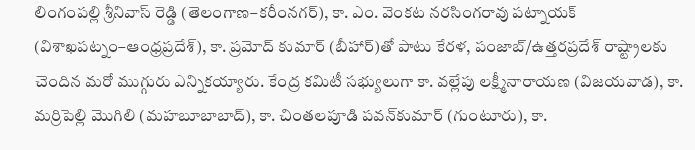లింగంపల్లి శ్రీనివాస్ రెడ్డి (తెలంగాణ–కరీంనగర్), కా. ఎం. వెంకట నరసింగరావు పట్నాయక్ (విశాఖపట్నం–ఆంధ్రప్రదేశ్), కా. ప్రమోద్ కుమార్ (బీహార్)తో పాటు కేరళ, పంజాబ్/ఉత్తరప్రదేశ్ రాష్ట్రాలకు చెందిన మరో ముగ్గురు ఎన్నికయ్యారు. కేంద్ర కమిటీ సభ్యులుగా కా. వల్లేపు లక్ష్మీనారాయణ (విజయవాడ), కా. మర్రిపెల్లి మొగిలి (మహబూబాబాద్), కా. చింతలపూడి పవన్‌కుమార్ (గుంటూరు), కా.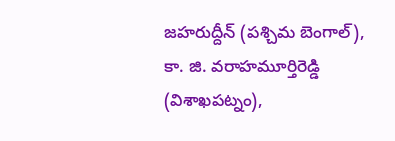జహరుద్దీన్ (పశ్చిమ బెంగాల్), కా. జి. వరాహమూర్తిరెడ్డి (విశాఖపట్నం),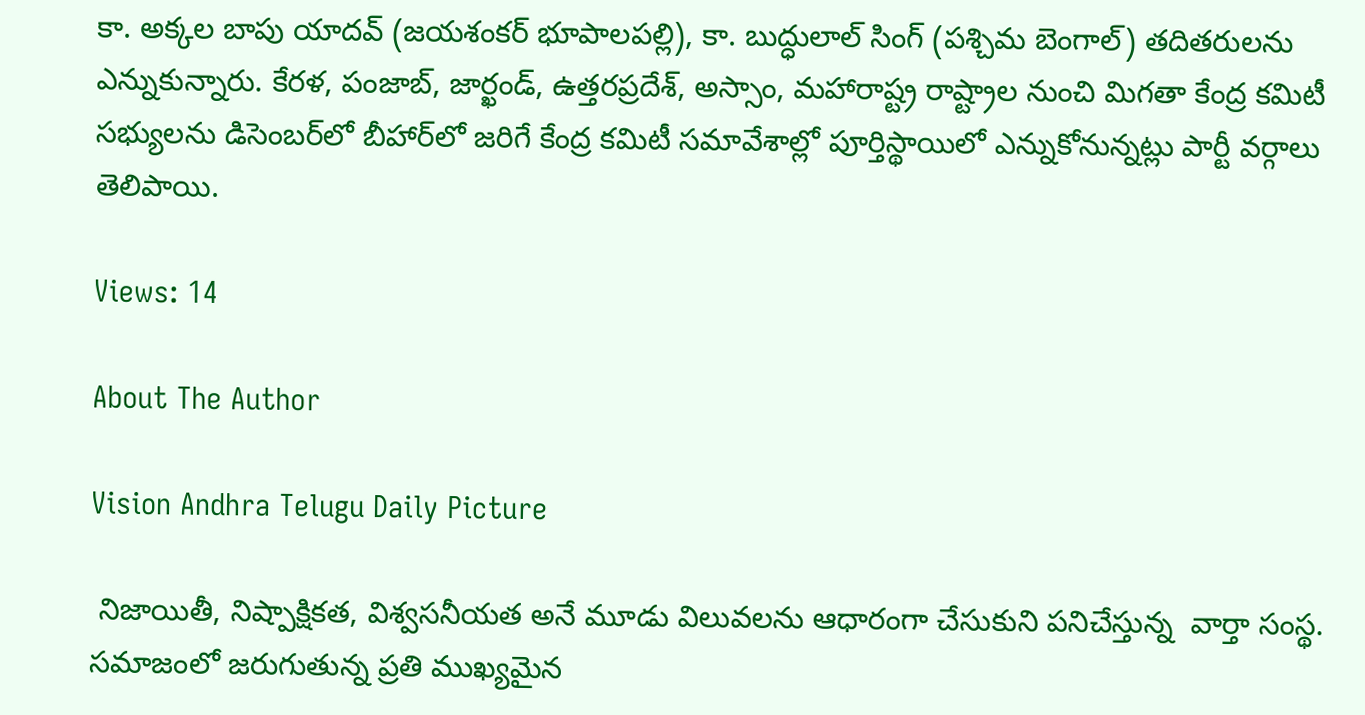కా. అక్కల బాపు యాదవ్ (జయశంకర్ భూపాలపల్లి), కా. బుద్ధులాల్ సింగ్ (పశ్చిమ బెంగాల్) తదితరులను ఎన్నుకున్నారు. కేరళ, పంజాబ్, జార్ఖండ్, ఉత్తరప్రదేశ్, అస్సాం, మహారాష్ట్ర రాష్ట్రాల నుంచి మిగతా కేంద్ర కమిటీ సభ్యులను డిసెంబర్‌లో బీహార్‌లో జరిగే కేంద్ర కమిటీ సమావేశాల్లో పూర్తిస్థాయిలో ఎన్నుకోనున్నట్లు పార్టీ వర్గాలు తెలిపాయి.

Views: 14

About The Author

Vision Andhra Telugu Daily Picture

 నిజాయితీ, నిష్పాక్షికత, విశ్వసనీయత అనే మూడు విలువలను ఆధారంగా చేసుకుని పనిచేస్తున్న  వార్తా సంస్థ. సమాజంలో జరుగుతున్న ప్రతి ముఖ్యమైన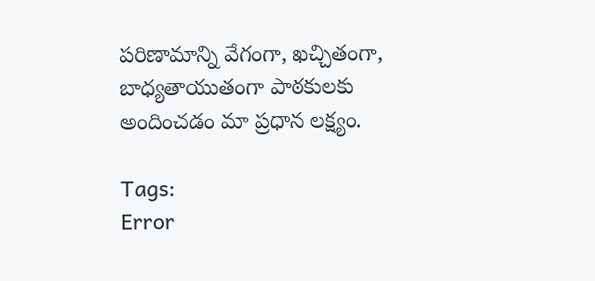పరిణామాన్ని వేగంగా, ఖచ్చితంగా, బాధ్యతాయుతంగా పాఠకులకు అందించడం మా ప్రధాన లక్ష్యం.

Tags:
Error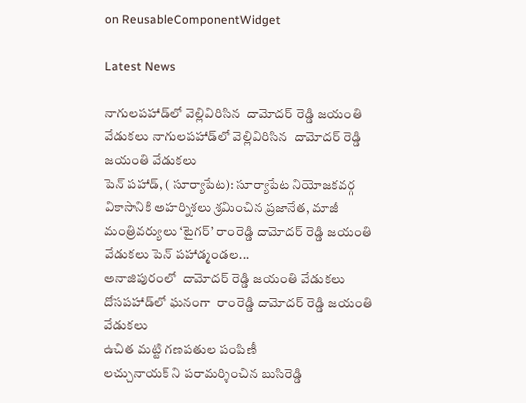on ReusableComponentWidget

Latest News

నాగులపహాడ్‌లో వెల్లివిరిసిన  దామోదర్ రెడ్డి జయంతి వేడుకలు నాగులపహాడ్‌లో వెల్లివిరిసిన  దామోదర్ రెడ్డి జయంతి వేడుకలు
పెన్ పహాడ్, ( సూర్యాపేట): సూర్యాపేట నియోజకవర్గ వికాసానికి అహర్నిశలు శ్రమించిన ప్రజానేత, మాజీ మంత్రివర్యులు ‘టైగర్’ రాంరెడ్డి దామోదర్ రెడ్డి జయంతి వేడుకలు పెన్ పహాడ్మండల...
అనాజిపురంలో  దామోదర్ రెడ్డి జయంతి వేడుకలు
దోసపహాడ్‌లో ఘనంగా  రాంరెడ్డి దామోదర్ రెడ్డి జయంతి వేడుకలు
ఉచిత మట్టి గణపతుల పంపిణీ
లచ్చునాయక్ ని పరామర్శించిన బుసిరెడ్డి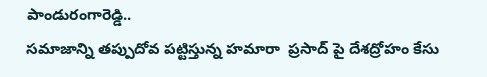పాండురంగారెడ్డి..
సమాజాన్ని తప్పుదోవ పట్టిస్తున్న హమారా  ప్రసాద్ పై దేశద్రోహం కేసు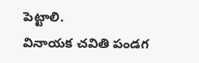పెట్టాలి.
వినాయక చవితి పండగ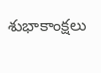శుభాకాంక్షలు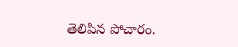తెలిపిన పోచారం.